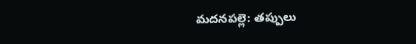మదనపల్లె: తప్పులు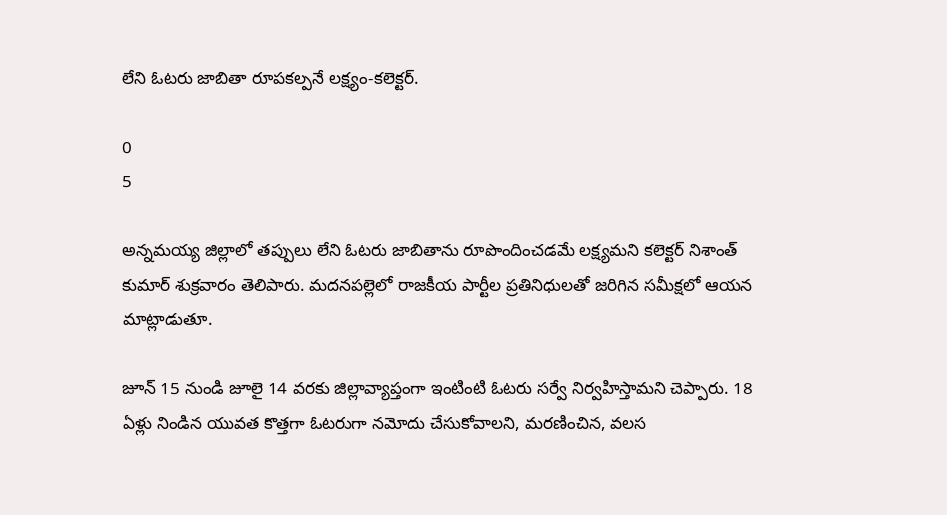లేని ఓటరు జాబితా రూపకల్పనే లక్ష్యం-కలెక్టర్.

0
5

అన్నమయ్య జిల్లాలో తప్పులు లేని ఓటరు జాబితాను రూపొందించడమే లక్ష్యమని కలెక్టర్ నిశాంత్ కుమార్ శుక్రవారం తెలిపారు. మదనపల్లెలో రాజకీయ పార్టీల ప్రతినిధులతో జరిగిన సమీక్షలో ఆయన మాట్లాడుతూ.

జూన్ 15 నుండి జూలై 14 వరకు జిల్లావ్యాప్తంగా ఇంటింటి ఓటరు సర్వే నిర్వహిస్తామని చెప్పారు. 18 ఏళ్లు నిండిన యువత కొత్తగా ఓటరుగా నమోదు చేసుకోవాలని, మరణించిన, వలస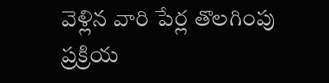వెళ్లిన వారి పేర్ల తొలగింపు ప్రక్రియ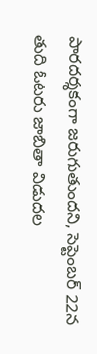పారదర్శకంగా జరుగుతుందని, సెప్టెంబర్ 22న తుది ఓటరు జాబితా విడుదల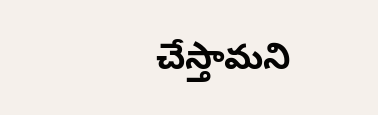చేస్తామని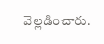వెల్లడించారు.